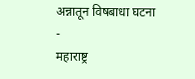अन्नातून विषबाधा घटना
-
महाराष्ट्र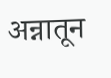अन्नातून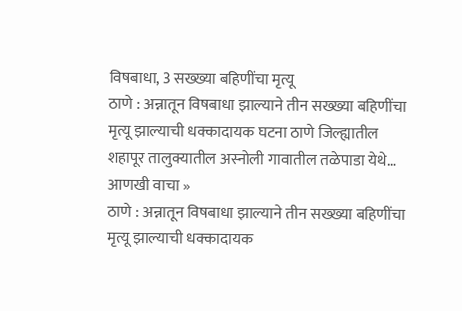विषबाधा, 3 सख्ख्या बहिणींचा मृत्यू
ठाणे : अन्नातून विषबाधा झाल्याने तीन सख्ख्या बहिणींचा मृत्यू झाल्याची धक्कादायक घटना ठाणे जिल्ह्यातील शहापूर तालुक्यातील अस्नोली गावातील तळेपाडा येथे…
आणखी वाचा »
ठाणे : अन्नातून विषबाधा झाल्याने तीन सख्ख्या बहिणींचा मृत्यू झाल्याची धक्कादायक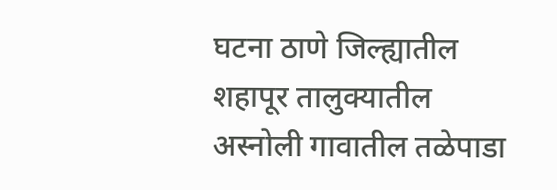घटना ठाणे जिल्ह्यातील शहापूर तालुक्यातील अस्नोली गावातील तळेपाडा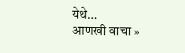येथे…
आणखी वाचा »